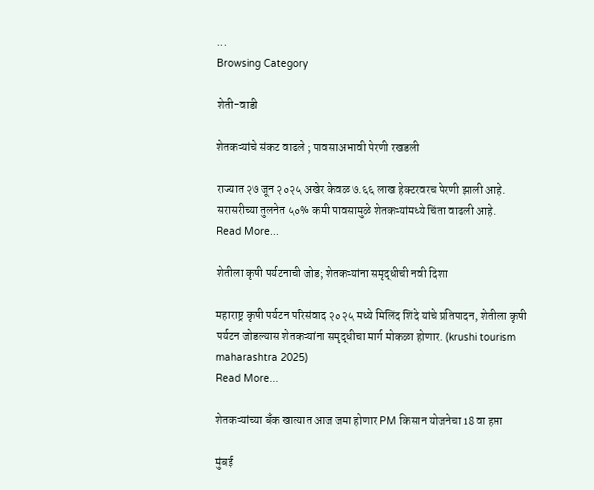...
Browsing Category

शेती-वाडी

शेतकऱ्यांचे संकट वाढले ; पावसाअभावी पेरणी रखडली

राज्यात २७ जून २०२५ अखेर केवळ ७.६६ लाख हेक्टरवरच पेरणी झाली आहे. सरासरीच्या तुलनेत ५०% कमी पावसामुळे शेतकऱ्यांमध्ये चिंता वाढली आहे.
Read More...

शेतीला कृषी पर्यटनाची जोड; शेतकऱ्यांना समृद्धीची नवी दिशा

महाराष्ट्र कृषी पर्यटन परिसंवाद २०२५ मध्ये मिलिंद शिंदे यांचे प्रतिपादन, शेतीला कृषी पर्यटन जोडल्यास शेतकऱ्यांना समृद्धीचा मार्ग मोकळा होणार. (krushi tourism maharashtra 2025)
Read More...

शेतकऱ्यांच्या बँक खात्यात आज जमा होणार PM किसान योजनेचा 18 वा हप्ता

मुंबई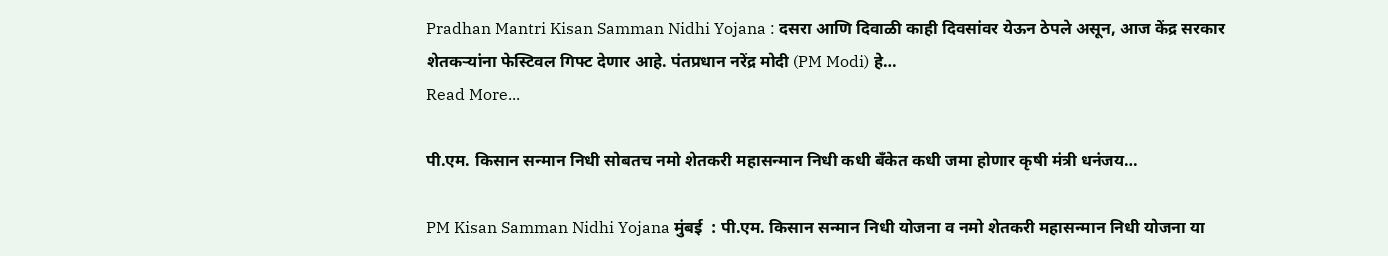Pradhan Mantri Kisan Samman Nidhi Yojana : दसरा आणि दिवाळी काही दिवसांवर येऊन ठेपले असून, आज केंद्र सरकार शेतकऱ्यांना फेस्टिवल गिफ्ट देणार आहे. पंतप्रधान नरेंद्र मोदी (PM Modi) हे…
Read More...

पी.एम. किसान सन्मान निधी सोबतच नमो शेतकरी महासन्मान निधी कधी बँकेत कधी जमा होणार कृषी मंत्री धनंजय…

PM Kisan Samman Nidhi Yojana मुंबई  : पी.एम. किसान सन्मान निधी योजना व नमो शेतकरी महासन्मान निधी योजना या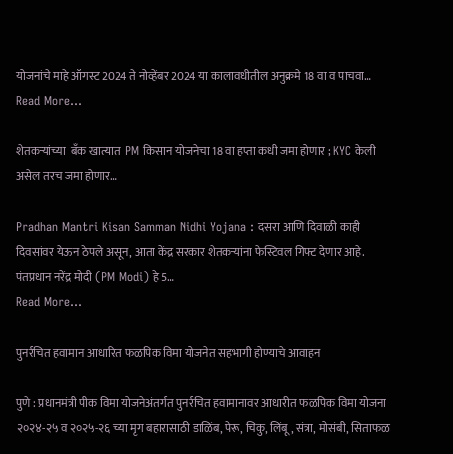योजनांचे माहे ऑगस्ट 2024 ते नोव्हेंबर 2024 या कालावधीतील अनुक्रमे 18 वा व पाचवा…
Read More...

शेतकऱ्यांच्या  बँक खात्यात  PM किसान योजनेचा 18 वा हप्ता कधी जमा होणार ; KYC केली असेल तरच जमा होणार…

Pradhan Mantri Kisan Samman Nidhi Yojana : दसरा आणि दिवाळी काही दिवसांवर येऊन ठेपले असून, आता केंद्र सरकार शेतकऱ्यांना फेस्टिवल गिफ्ट देणार आहे. पंतप्रधान नरेंद्र मोदी (PM Modi) हे 5…
Read More...

पुनर्रचित हवामान आधारित फळपिक विमा योजनेत सहभागी होण्याचे आवाहन

पुणे : प्रधानमंत्री पीक विमा योजनेअंतर्गत पुनर्रचित हवामानावर आधारीत फळपिक विमा योजना २०२४-२५ व २०२५-२६ च्या मृग बहारासाठी डाळिंब, पेरू, चिकु, लिंबू, संत्रा, मोसंबी, सिताफळ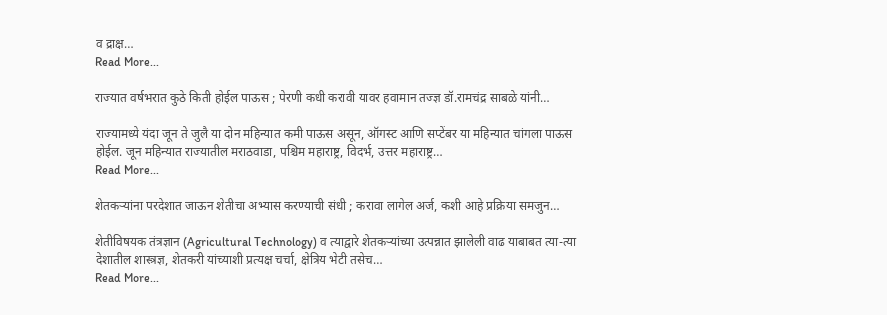व द्राक्ष…
Read More...

राज्यात वर्षभरात कुठे किती होईल पाऊस ; पेरणी कधी करावी यावर हवामान तज्ज्ञ डॉ.रामचंद्र साबळे यांनी…

राज्यामध्ये यंदा जून ते जुलै या दोन महिन्यात कमी पाऊस असून, ऑगस्ट आणि सप्टेंबर या महिन्यात चांगला पाऊस होईल. जून महिन्यात राज्यातील मराठवाडा, पश्चिम महाराष्ट्र, विदर्भ, उत्तर महाराष्ट्र…
Read More...

शेतकऱ्यांना परदेशात जाऊन शेतीचा अभ्यास करण्याची संधी ; करावा लागेल अर्ज, कशी आहे प्रक्रिया समजुन…

शेतीविषयक तंत्रज्ञान (Agricultural Technology) व त्याद्वारे शेतकऱ्यांच्या उत्पन्नात झालेली वाढ याबाबत त्या-त्या देशातील शास्त्रज्ञ, शेतकरी यांच्याशी प्रत्यक्ष चर्चा, क्षेत्रिय भेटी तसेच…
Read More...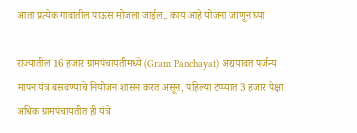आता प्रत्येक गावातील पाऊस मोजला जाईल.. काय आहे योजना जाणून घ्या

राज्यातील 16 हजार ग्रामपंचायतीमध्ये (Gram Panchayat) अद्ययावत पर्जन्य मापन यंत्र बसवण्याचे नियोजन शासन करत असून, पहिल्या टप्प्यात 3 हजार पेक्षा अधिक ग्रामपंचायतीत ही यंत्रे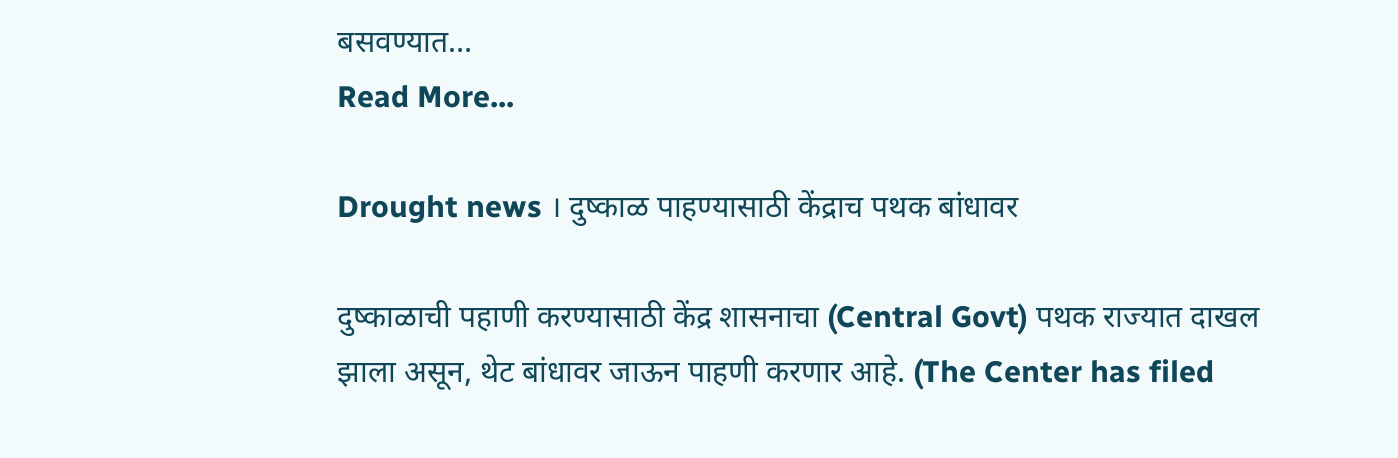बसवण्यात…
Read More...

Drought news । दुष्काळ पाहण्यासाठी केंद्राच पथक बांधावर

दुष्काळाची पहाणी करण्यासाठी केंद्र शासनाचा (Central Govt) पथक राज्यात दाखल झाला असून, थेट बांधावर जाऊन पाहणी करणार आहे. (The Center has filed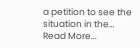a petition to see the situation in the…
Read More...